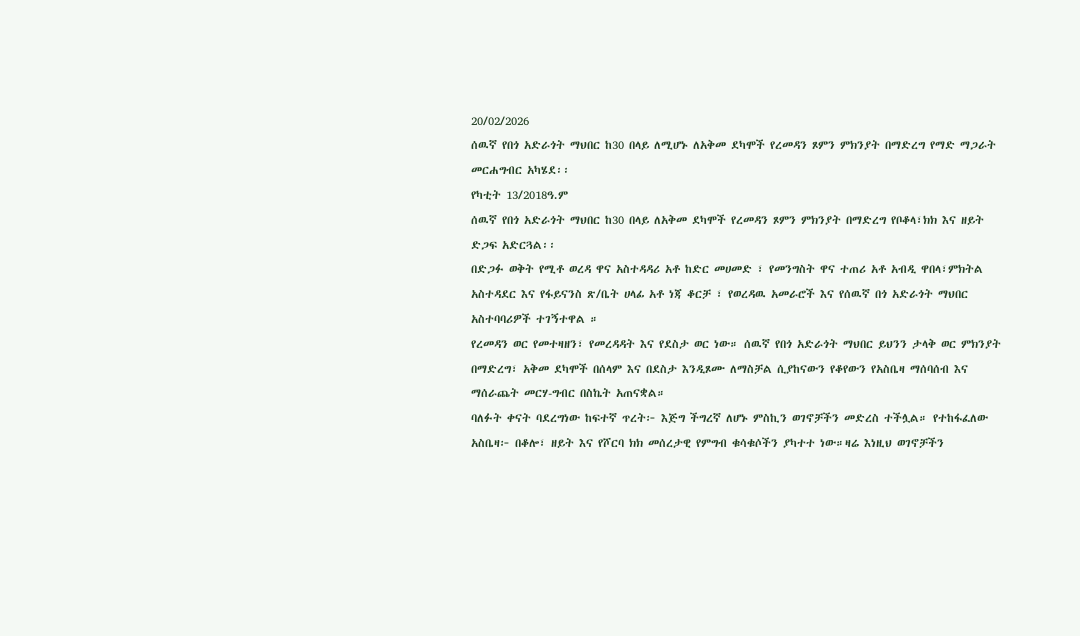20/02/2026
ሰዉኛ የበጎ አድራጎት ማህበር ከ30 በላይ ለሚሆኑ ለአቅመ ደካሞች የረመዳን ጾምን ምክንያት በማድረግ የማድ ማጋራት መርሐግብር አካሄደ፡፡
የካቲት 13/2018ዓ.ም
ሰዉኛ የበጎ አድራጎት ማህበር ከ30 በላይ ለአቅመ ደካሞች የረመዳን ጾምን ምክንያት በማድረግ የቦቆላ፣ክክ እና ዘይት ድጋፍ አድርጓል፡፡
በድጋፉ ወቅት የሚቶ ወረዳ ዋና አስተዳዳሪ አቶ ከድር መሀመድ ፣ የመንግስት ዋና ተጠሪ አቶ አብዲ ዋበላ፣ምክትል አስተዳደር እና የፋይናንስ ጽ/ቤት ሀላፊ አቶ ነጃ ቆርቻ ፣ የወረዳዉ አመራሮች እና የሰዉኛ በጎ አድራጎት ማህበር
አስተባባሪዎች ተገኝተዋል ።
የረመዳን ወር የመተዛዘን፣ የመረዳዳት እና የደስታ ወር ነው። ሰዉኛ የበጎ አድራጎት ማህበር ይህንን ታላቅ ወር ምክንያት በማድረግ፣ አቅመ ደካሞች በሰላም እና በደስታ እንዲጾሙ ለማስቻል ሲያከናውን የቆየውን የአስቤዛ ማሰባሰብ እና ማሰራጨት መርሃ-ግብር በስኬት አጠናቋል።
ባለፉት ቀናት ባደረግነው ከፍተኛ ጥረት፦ እጅግ ችግረኛ ለሆኑ ምስኪን ወገኖቻችን መድረስ ተችሏል። የተከፋፈለው አስቤዛ፦ በቆሎ፣ ዘይት እና የሾርባ ክክ መሰረታዊ የምግብ ቁሳቁሶችን ያካተተ ነው።ዛሬ እነዚህ ወገኖቻችን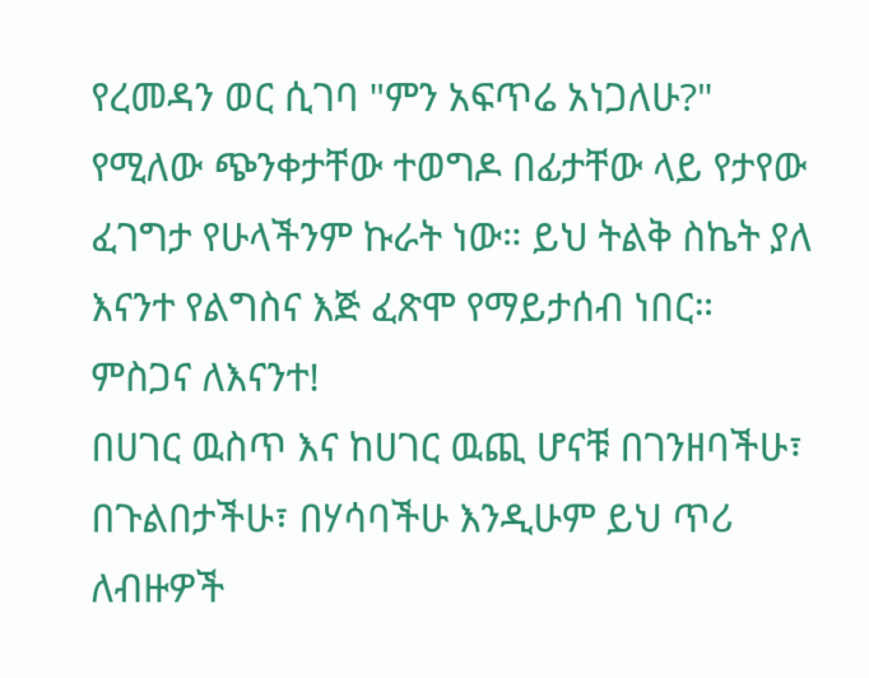የረመዳን ወር ሲገባ "ምን አፍጥሬ አነጋለሁ?" የሚለው ጭንቀታቸው ተወግዶ በፊታቸው ላይ የታየው ፈገግታ የሁላችንም ኩራት ነው። ይህ ትልቅ ስኬት ያለ እናንተ የልግስና እጅ ፈጽሞ የማይታሰብ ነበር።
ምስጋና ለእናንተ!
በሀገር ዉስጥ እና ከሀገር ዉጪ ሆናቹ በገንዘባችሁ፣ በጉልበታችሁ፣ በሃሳባችሁ እንዲሁም ይህ ጥሪ ለብዙዎች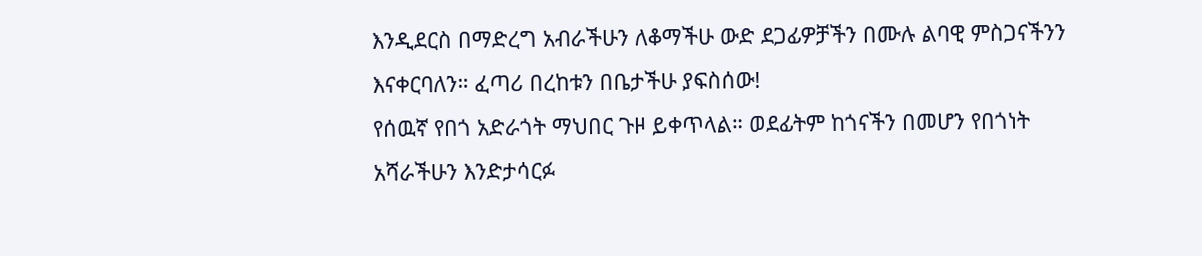እንዲደርስ በማድረግ አብራችሁን ለቆማችሁ ውድ ደጋፊዎቻችን በሙሉ ልባዊ ምስጋናችንን እናቀርባለን። ፈጣሪ በረከቱን በቤታችሁ ያፍስሰው!
የሰዉኛ የበጎ አድራጎት ማህበር ጉዞ ይቀጥላል። ወደፊትም ከጎናችን በመሆን የበጎነት አሻራችሁን እንድታሳርፉ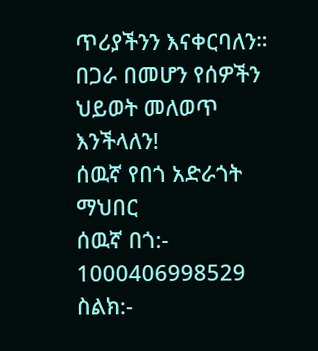ጥሪያችንን እናቀርባለን።
በጋራ በመሆን የሰዎችን ህይወት መለወጥ እንችላለን!
ሰዉኛ የበጎ አድራጎት ማህበር
ሰዉኛ በጎ:- 1000406998529
ስልክ:-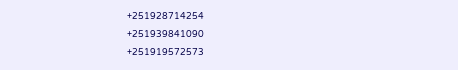+251928714254
+251939841090
+251919572573